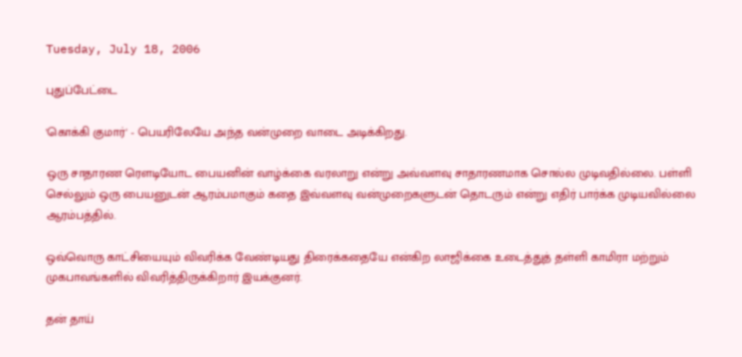Tuesday, July 18, 2006

புதுப்பேட்டை

'கொக்கி குமார்' - பெயரிலேயே அந்த வன்முறை வாடை அடிக்கிறது.

ஒரு சாதாரண ரெளடியோட பையனின் வாழ்க்கை வரலாறு என்று அவ்வளவு சாதாரணமாக சொல்ல முடிவதில்லை. பள்ளி செல்லும் ஒரு பையனுடன் ஆரம்பமாகும் கதை இவ்வளவு வன்முறைகளுடன் தொடரும் என்று எதிர் பார்க்க முடியவில்லை ஆரம்பத்தில்.

ஒவ்வொரு காட்சியையும் விவரிக்க வேண்டியது திரைக்கதையே என்கிற லாஜிக்கை உடைத்துத் தள்ளி காமிரா மற்றும் முகபாவங்களில் விவரித்திருக்கிறார் இயக்குனர்.

தன் தாய்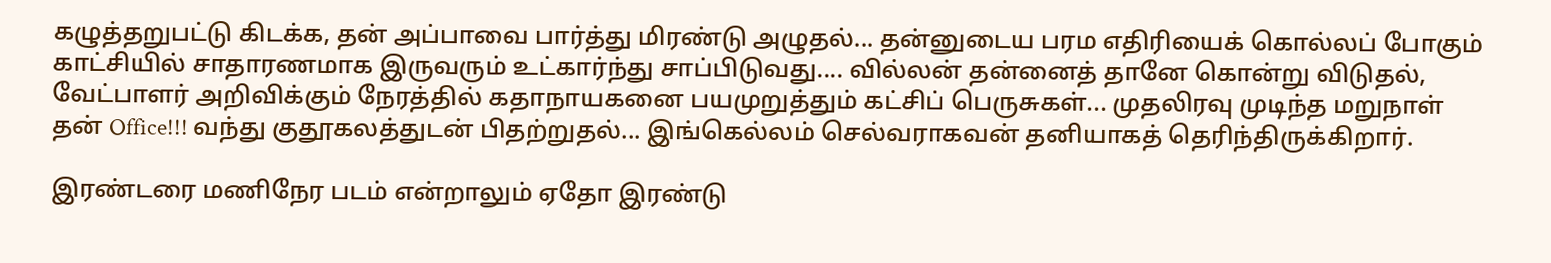கழுத்தறுபட்டு கிடக்க, தன் அப்பாவை பார்த்து மிரண்டு அழுதல்... தன்னுடைய பரம எதிரியைக் கொல்லப் போகும் காட்சியில் சாதாரணமாக இருவரும் உட்கார்ந்து சாப்பிடுவது.... வில்லன் தன்னைத் தானே கொன்று விடுதல், வேட்பாளர் அறிவிக்கும் நேரத்தில் கதாநாயகனை பயமுறுத்தும் கட்சிப் பெருசுகள்... முதலிரவு முடிந்த மறுநாள் தன் Office!!! வந்து குதூகலத்துடன் பிதற்றுதல்... இங்கெல்லம் செல்வராகவன் தனியாகத் தெரிந்திருக்கிறார்.

இரண்டரை மணிநேர படம் என்றாலும் ஏதோ இரண்டு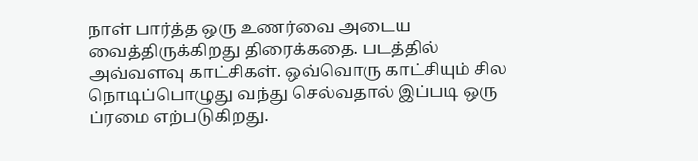நாள் பார்த்த ஒரு உணர்வை அடைய வைத்திருக்கிறது திரைக்கதை. படத்தில் அவ்வளவு காட்சிகள். ஒவ்வொரு காட்சியும் சில நொடிப்பொழுது வந்து செல்வதால் இப்படி ஒரு ப்ரமை எற்படுகிறது.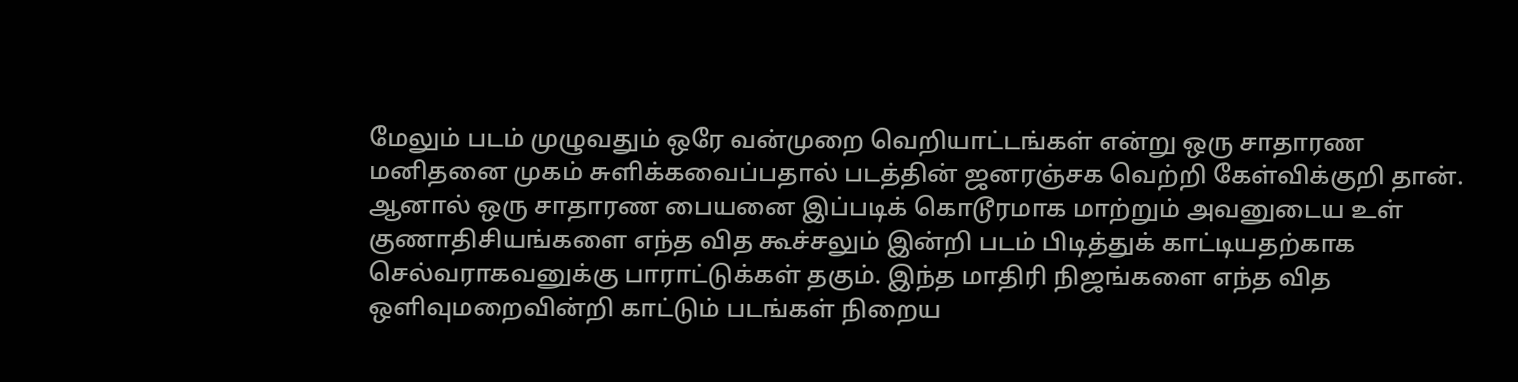மேலும் படம் முழுவதும் ஒரே வன்முறை வெறியாட்டங்கள் என்று ஒரு சாதாரண மனிதனை முகம் சுளிக்கவைப்பதால் படத்தின் ஜனரஞ்சக வெற்றி கேள்விக்குறி தான். ஆனால் ஒரு சாதாரண பையனை இப்படிக் கொடூரமாக மாற்றும் அவனுடைய உள் குணாதிசியங்களை எந்த வித கூச்சலும் இன்றி படம் பிடித்துக் காட்டியதற்காக செல்வராகவனுக்கு பாராட்டுக்கள் தகும். இந்த மாதிரி நிஜங்களை எந்த வித ஒளிவுமறைவின்றி காட்டும் படங்கள் நிறைய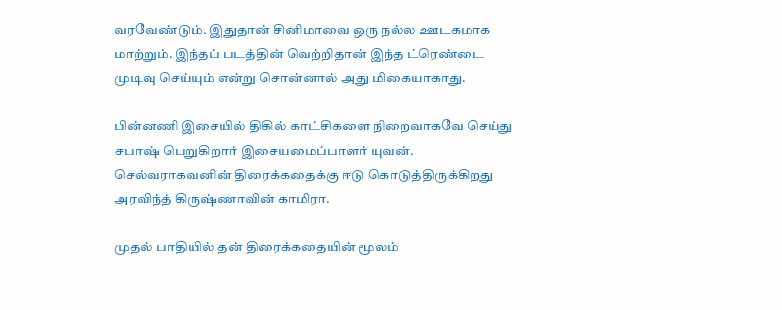வரவேண்டும். இதுதான் சினிமாவை ஒரு நல்ல ஊடகமாக மாற்றும். இந்தப் படத்தின் வெற்றிதான் இந்த ட்ரெண்டை முடிவு செய்யும் என்று சொன்னால் அது மிகையாகாது.

பின்னணி இசையில் திகில் காட்சிகளை நிறைவாகவே செய்து சபாஷ் பெறுகிறார் இசையமைப்பாளர் யுவன். செல்வராகவனின் திரைக்கதைக்கு ஈடு கொடுத்திருக்கிறது அரவிந்த் கிருஷ்ணாவின் காமிரா.

முதல் பாதியில் தன் திரைக்கதையின் மூலம்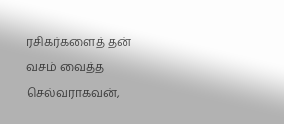ரசிகர்களைத் தன் வசம் வைத்த செல்வராகவன்,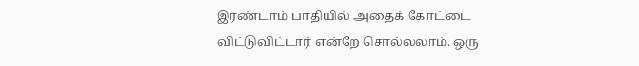இரண்டாம் பாதியில் அதைக் கோட்டை விட்டுவிட்டார் என்றே சொல்லலாம். ஒரு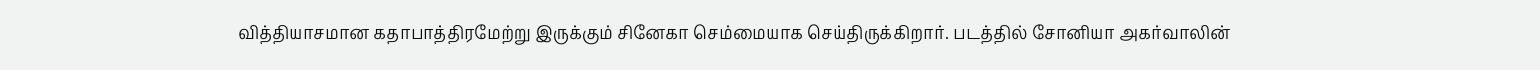வித்தியாசமான கதாபாத்திரமேற்று இருக்கும் சினேகா செம்மையாக செய்திருக்கிறார். படத்தில் சோனியா அகர்வாலின்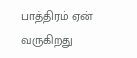பாத்திரம் ஏன் வருகிறது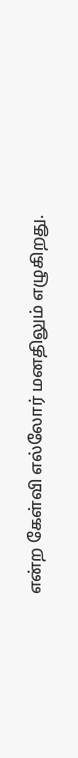என்ற கேள்வி எல்லோர் மனதிலும் எழுகிறது.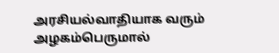அரசியல்வாதியாக வரும் அழகம்பெருமால்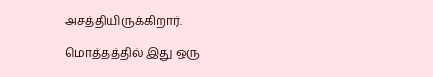அசத்தியிருக்கிறார்.

மொத்தத்தில் இது ஒரு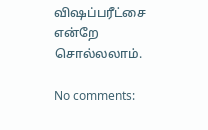விஷப்பரீட்சை என்றே சொல்லலாம்.

No comments: